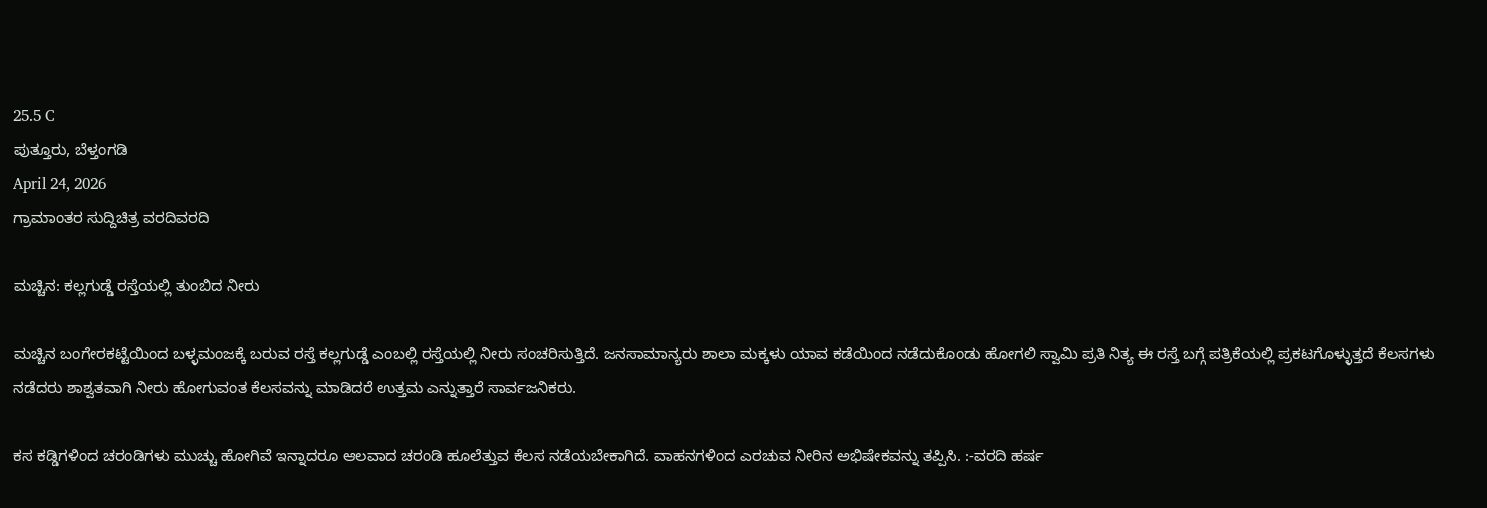25.5 C
ಪುತ್ತೂರು, ಬೆಳ್ತಂಗಡಿ
April 24, 2026
ಗ್ರಾಮಾಂತರ ಸುದ್ದಿಚಿತ್ರ ವರದಿವರದಿ

ಮಚ್ಚಿನ: ಕಲ್ಲಗುಡ್ಡೆ ರಸ್ತೆಯಲ್ಲಿ ತುಂಬಿದ ನೀರು

ಮಚ್ಚಿನ ಬಂಗೇರಕಟ್ಟೆಯಿಂದ ಬಳ್ಳಮಂಜಕ್ಕೆ ಬರುವ ರಸ್ತೆ ಕಲ್ಲಗುಡ್ಡೆ ಎಂಬಲ್ಲಿ ರಸ್ತೆಯಲ್ಲಿ ನೀರು ಸಂಚರಿಸುತ್ತಿದೆ. ಜನಸಾಮಾನ್ಯರು ಶಾಲಾ ಮಕ್ಕಳು ಯಾವ ಕಡೆಯಿಂದ ನಡೆದುಕೊಂಡು ಹೋಗಲಿ ಸ್ವಾಮಿ ಪ್ರತಿ ನಿತ್ಯ ಈ ರಸ್ತೆ ಬಗ್ಗೆ ಪತ್ರಿಕೆಯಲ್ಲಿ ಪ್ರಕಟಗೊಳ್ಳುತ್ತದೆ ಕೆಲಸಗಳು ನಡೆದರು ಶಾಶ್ವತವಾಗಿ ನೀರು ಹೋಗುವಂತ ಕೆಲಸವನ್ನು ಮಾಡಿದರೆ ಉತ್ತಮ ಎನ್ನುತ್ತಾರೆ ಸಾರ್ವಜನಿಕರು.

ಕಸ ಕಡ್ಡಿಗಳಿಂದ ಚರಂಡಿಗಳು ಮುಚ್ಚು ಹೋಗಿವೆ ಇನ್ನಾದರೂ ಆಲವಾದ ಚರಂಡಿ ಹೂಲೆತ್ತುವ ಕೆಲಸ ನಡೆಯಬೇಕಾಗಿದೆ. ವಾಹನಗಳಿಂದ ಎರಚುವ ನೀರಿನ ಅಭಿಷೇಕವನ್ನು ತಪ್ಪಿಸಿ. :-ವರದಿ ಹರ್ಷ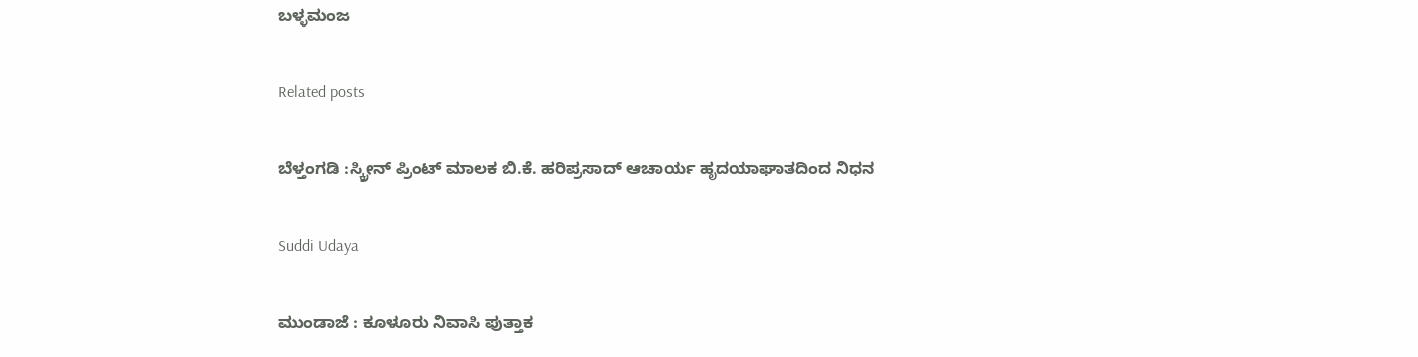ಬಳ್ಳಮಂಜ

Related posts

ಬೆಳ್ತಂಗಡಿ :ಸ್ಕ್ರೀನ್ ಪ್ರಿಂಟ್ ಮಾಲಕ ಬಿ.ಕೆ. ಹರಿಪ್ರಸಾದ್ ಆಚಾರ್ಯ ಹೃದಯಾಘಾತದಿಂದ ನಿಧನ

Suddi Udaya

ಮುಂಡಾಜೆ : ಕೂಳೂರು ನಿವಾಸಿ ಪುತ್ತಾಕ‌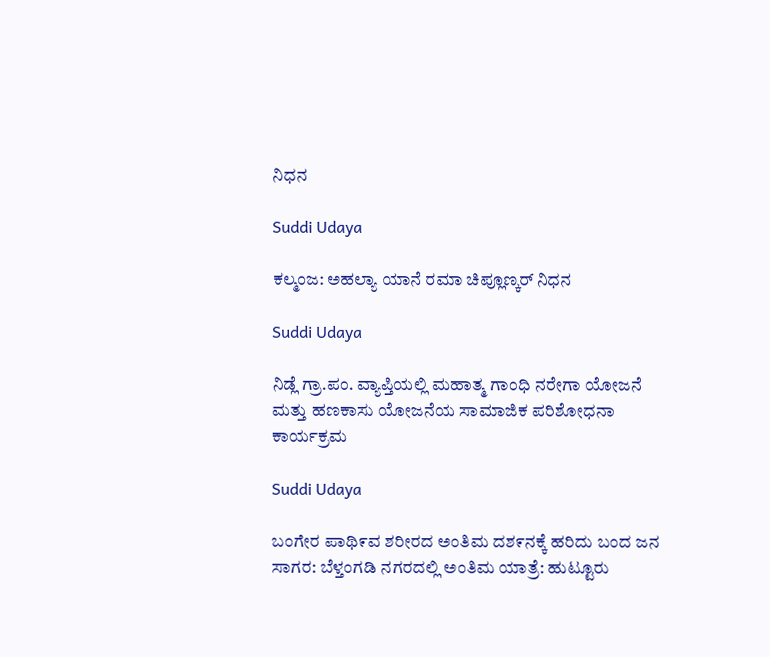ನಿಧನ

Suddi Udaya

ಕಲ್ಮಂಜ: ಅಹಲ್ಯಾ ಯಾನೆ ರಮಾ ಚಿಪ್ಲೂಣ್ಕರ್ ನಿಧನ

Suddi Udaya

ನಿಡ್ಲೆ ಗ್ರಾ.ಪಂ. ವ್ಯಾಪ್ತಿಯಲ್ಲಿ ಮಹಾತ್ಮ ಗಾಂಧಿ ನರೇಗಾ ಯೋಜನೆ ಮತ್ತು ಹಣಕಾಸು ಯೋಜನೆಯ ಸಾಮಾಜಿಕ ಪರಿಶೋಧನಾ ಕಾರ್ಯಕ್ರಮ

Suddi Udaya

ಬಂಗೇರ‌ ಪಾಥಿ೯ವ ಶರೀರದ ಅಂತಿಮ ದಶ೯ನಕ್ಕೆ ಹರಿದು ಬಂದ ಜನ ಸಾಗರ: ಬೆಳ್ತಂಗಡಿ ನಗರದಲ್ಲಿ ಅಂತಿಮ ಯಾತ್ರೆ: ಹುಟ್ಟೂರು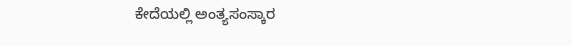ಕೇದೆಯಲ್ಲಿ ಅಂತ್ಯಸಂಸ್ಕಾರ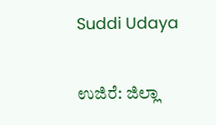Suddi Udaya

ಉಜಿರೆ: ಜಿಲ್ಲಾ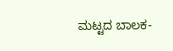ಮಟ್ಟದ ಬಾಲಕ-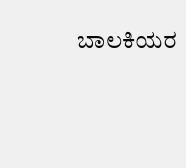ಬಾಲಕಿಯರ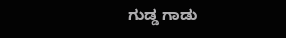ಗುಡ್ಡ ಗಾಡು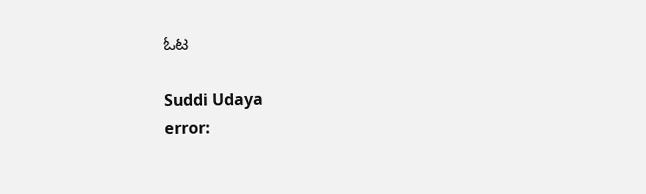ಓಟ

Suddi Udaya
error: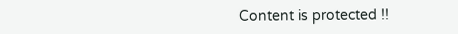Content is protected !!